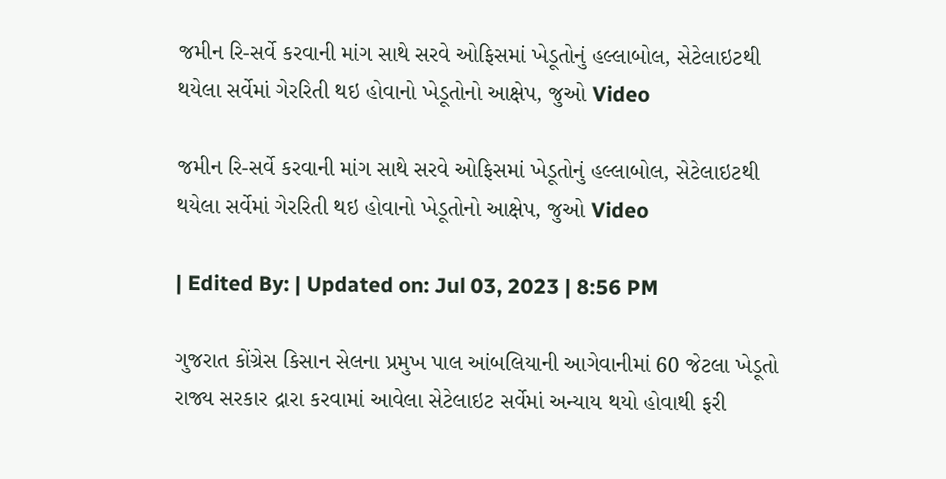જમીન રિ-સર્વે કરવાની માંગ સાથે સરવે ઓફિસમાં ખેડૂતોનું હલ્લાબોલ, સેટેલાઇટથી થયેલા સર્વેમાં ગેરરિતી થઇ હોવાનો ખેડૂતોનો આક્ષેપ, જુઓ Video

જમીન રિ-સર્વે કરવાની માંગ સાથે સરવે ઓફિસમાં ખેડૂતોનું હલ્લાબોલ, સેટેલાઇટથી થયેલા સર્વેમાં ગેરરિતી થઇ હોવાનો ખેડૂતોનો આક્ષેપ, જુઓ Video

| Edited By: | Updated on: Jul 03, 2023 | 8:56 PM

ગુજરાત કોંગ્રેસ કિસાન સેલના પ્રમુખ પાલ આંબલિયાની આગેવાનીમાં 60 જેટલા ખેડૂતો રાજ્ય સરકાર દ્રારા કરવામાં આવેલા સેટેલાઇટ સર્વેમાં અન્યાય થયો હોવાથી ફરી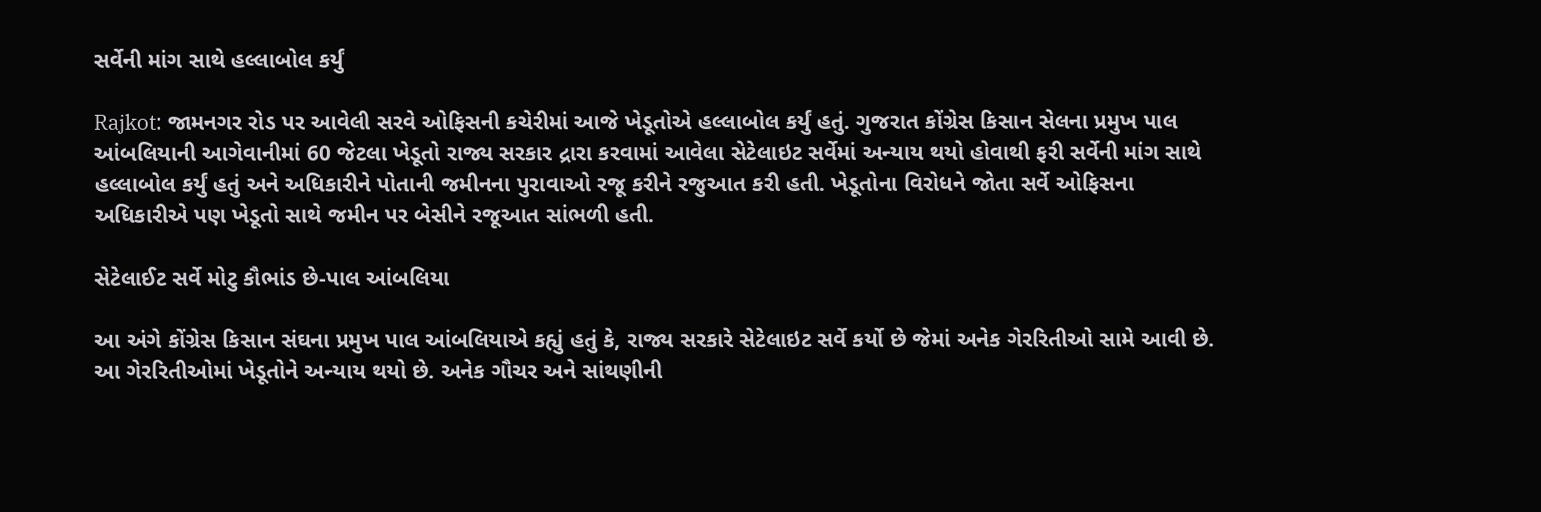સર્વેની માંગ સાથે હલ્લાબોલ કર્યું

Rajkot: જામનગર રોડ પર આવેલી સરવે ઓફિસની કચેરીમાં આજે ખેડૂતોએ હલ્લાબોલ કર્યું હતું. ગુજરાત કોંગ્રેસ કિસાન સેલના પ્રમુખ પાલ આંબલિયાની આગેવાનીમાં 60 જેટલા ખેડૂતો રાજ્ય સરકાર દ્રારા કરવામાં આવેલા સેટેલાઇટ સર્વેમાં અન્યાય થયો હોવાથી ફરી સર્વેની માંગ સાથે હલ્લાબોલ કર્યું હતું અને અધિકારીને પોતાની જમીનના પુરાવાઓ રજૂ કરીને રજુઆત કરી હતી. ખેડૂતોના વિરોધને જોતા સર્વે ઓફિસના અધિકારીએ પણ ખેડૂતો સાથે જમીન પર બેસીને રજૂઆત સાંભળી હતી.

સેટેલાઈટ સર્વે મોટુ કૌભાંડ છે-પાલ આંબલિયા

આ અંગે કોંગ્રેસ કિસાન સંઘના પ્રમુખ પાલ આંબલિયાએ કહ્યું હતું કે, રાજ્ય સરકારે સેટેલાઇટ સર્વે કર્યો છે જેમાં અનેક ગેરરિતીઓ સામે આવી છે. આ ગેરરિતીઓમાં ખેડૂતોને અન્યાય થયો છે. અનેક ગૌચર અને સાંથણીની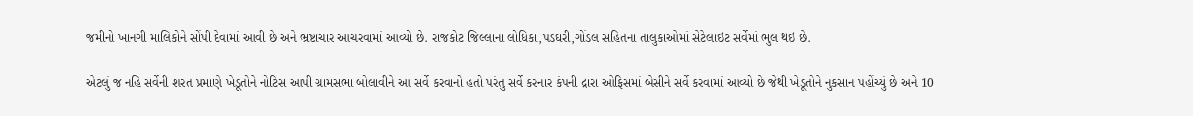જમીનો ખાનગી માલિકોને સોંપી દેવામાં આવી છે અને ભ્રષ્ટાચાર આચરવામાં આવ્યો છે. રાજકોટ જિલ્લાના લોધિકા,પડઘરી,ગોંડલ સહિતના તાલુકાઓમાં સેટેલાઇટ સર્વેમાં ભુલ થઇ છે.

એટલું જ નહિ સર્વેની શરત પ્રમાણે ખેડૂતોને નોટિસ આપી ગ્રામસભા બોલાવીને આ સર્વે કરવાનો હતો પરંતુ સર્વે કરનાર કંપની દ્રારા ઓફિસમાં બેસીને સર્વે કરવામાં આવ્યો છે જેથી ખેડૂતોને નુકસાન પહોંચ્યું છે અને 10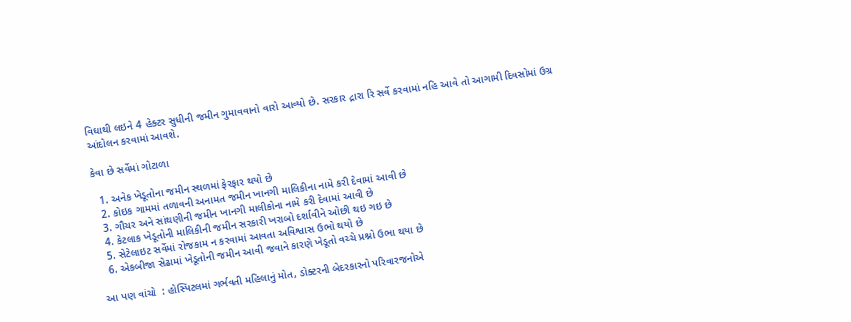વિઘાથી લઇને 4 હેક્ટર સુધીની જમીન ગુમાવવાનો વારો આવ્યો છે. સરકાર દ્રારા રિ સર્વે કરવામાં નહિ આવે તો આગામી દિવસોમાં ઉગ્ર આંદોલન કરવામાં આવશે.

કેવા છે સર્વેમાં ગોટાળા

  1. અનેક ખેડૂતોના જમીન સ્થળમાં ફેરફાર થયો છે
  2. કોઇક ગામમાં તળાવની અનામત જમીન ખાનગી માલિકીના નામે કરી દેવામાં આવી છે
  3. ગૌચર અને સાંથણીની જમીન ખાનગી માલીકોના નામે કરી દેવામાં આવી છે
  4. કેટલાક ખેડૂતોની માલિકીની જમીન સરકારી ખરાબો દર્શાવીને ઓછી થઇ ગઇ છે
  5. સેટેલાઇટ સર્વેમાં રોજકામ ન કરવામાં આવતા અવિશ્વાસ ઉભો થયો છે
  6. એકબીજા સેઢામાં ખેડૂતોની જમીન આવી જવાને કારણે ખેડૂતો વચ્ચે પ્રશ્નો ઉભા થયા છે

આ પણ વાંચો  : હોસ્પિટલમાં ગર્ભવતી મહિલાનું મોત, ડોક્ટરની બેદરકારનો પરિવારજનોએ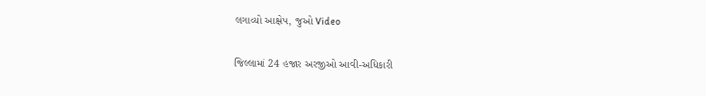લગાવ્યો આક્ષેપ, જુઓ Video

જિલ્લામાં 24 હજાર અરજીઓ આવી-અધિકારી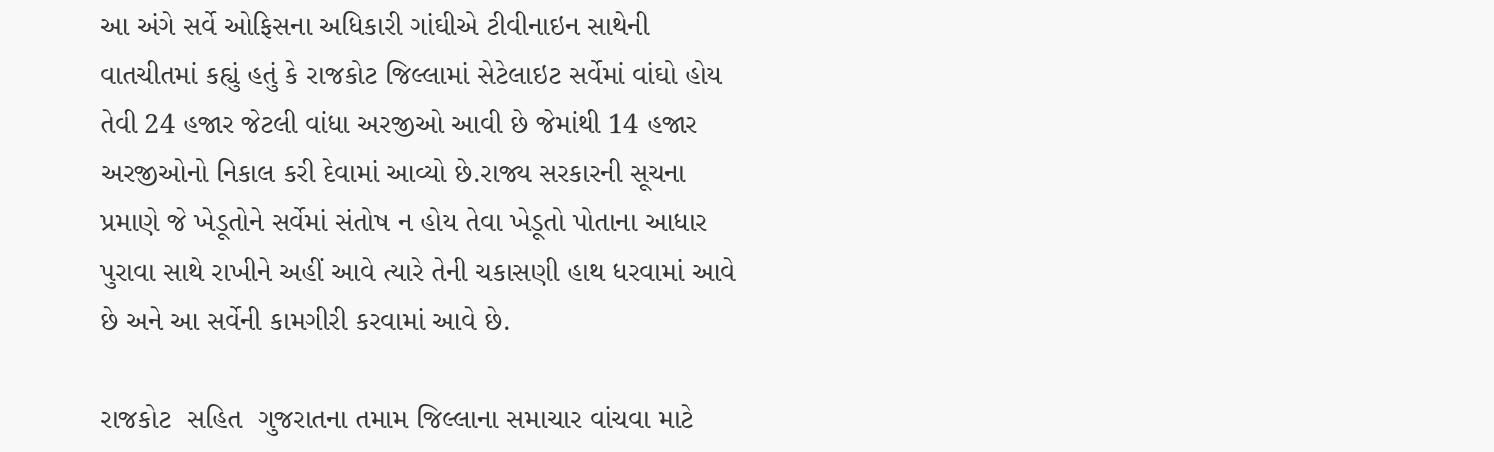આ અંગે સર્વે ઓફિસના અધિકારી ગાંઘીએ ટીવીનાઇન સાથેની વાતચીતમાં કહ્યું હતું કે રાજકોટ જિલ્લામાં સેટેલાઇટ સર્વેમાં વાંઘો હોય તેવી 24 હજાર જેટલી વાંધા અરજીઓ આવી છે જેમાંથી 14 હજાર અરજીઓનો નિકાલ કરી દેવામાં આવ્યો છે.રાજ્ય સરકારની સૂચના પ્રમાણે જે ખેડૂતોને સર્વેમાં સંતોષ ન હોય તેવા ખેડૂતો પોતાના આધાર પુરાવા સાથે રાખીને અહીં આવે ત્યારે તેની ચકાસણી હાથ ધરવામાં આવે છે અને આ સર્વેની કામગીરી કરવામાં આવે છે.

રાજકોટ  સહિત  ગુજરાતના તમામ જિલ્લાના સમાચાર વાંચવા માટે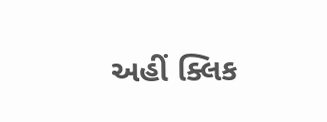અહીં ક્લિક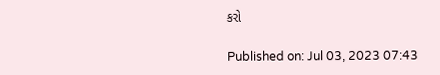કરો

Published on: Jul 03, 2023 07:43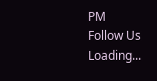PM
Follow Us
Loading...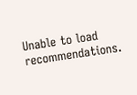Unable to load recommendations.